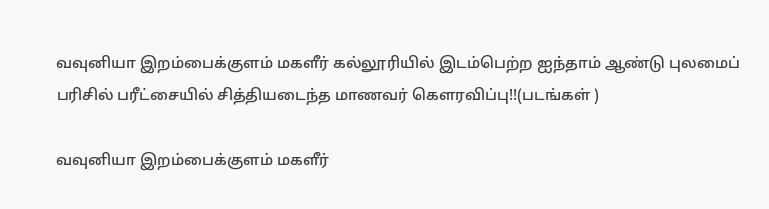வவுனியா இறம்பைக்குளம் மகளீர் கல்லூரியில் இடம்பெற்ற ஐந்தாம் ஆண்டு புலமைப் பரிசில் பரீட்சையில் சித்தியடைந்த மாணவர் கௌரவிப்பு!!(படங்கள் )

வவுனியா இறம்பைக்குளம் மகளீர்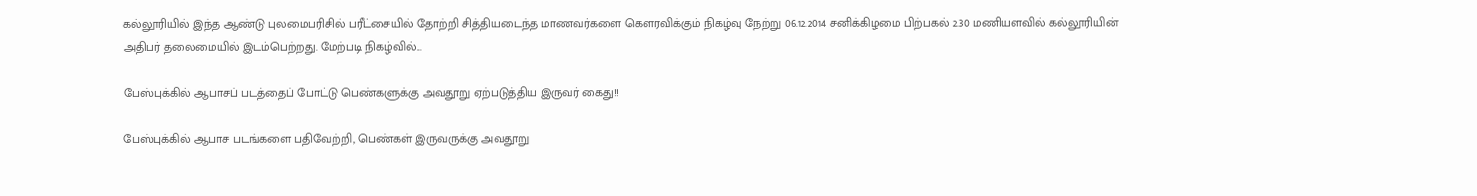கல்லூரியில் இந்த ஆண்டு புலமைபரிசில் பரீட்சையில் தோற்றி சித்தியடைந்த மாணவர்களை கௌரவிக்கும் நிகழ்வு நேற்று 06.12.2014 சனிக்கிழமை பிற்பகல் 2.30 மணியளவில் கல்லூரியின் அதிபர் தலைமையில் இடம்பெற்றது. மேற்படி நிகழ்வில்...

பேஸ்புக்கில் ஆபாசப் படத்தைப் போட்டு பெண்களுக்கு அவதூறு ஏற்படுத்திய இருவர் கைது!!

பேஸ்புக்கில் ஆபாச படங்களை பதிவேற்றி, பெண்கள் இருவருக்கு அவதூறு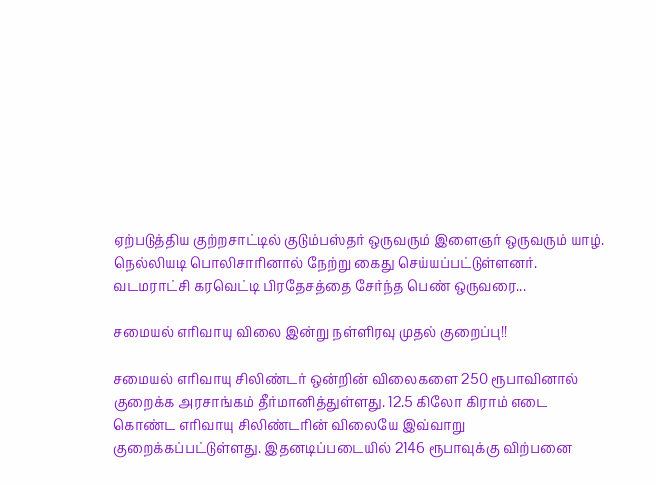ஏற்படுத்திய குற்றசாட்டில் குடும்பஸ்தர் ஒருவரும் இளைஞர் ஒருவரும் யாழ். நெல்லியடி பொலிசாரினால் நேற்று கைது செய்யப்பட்டுள்ளனர். வடமராட்சி கரவெட்டி பிரதேசத்தை சேர்ந்த பெண் ஒருவரை...

சமையல் எரிவாயு விலை இன்று நள்ளிரவு முதல் குறைப்பு!!

சமையல் எரிவாயு சிலிண்டர் ஒன்றின் விலைகளை 250 ரூபாவினால் குறைக்க அரசாங்கம் தீர்மானித்துள்ளது. 12.5 கிலோ கிராம் எடை கொண்ட எரிவாயு சிலிண்டரின் விலையே இவ்வாறு குறைக்கப்பட்டுள்ளது. இதனடிப்படையில் 2146 ரூபாவுக்கு விற்பனை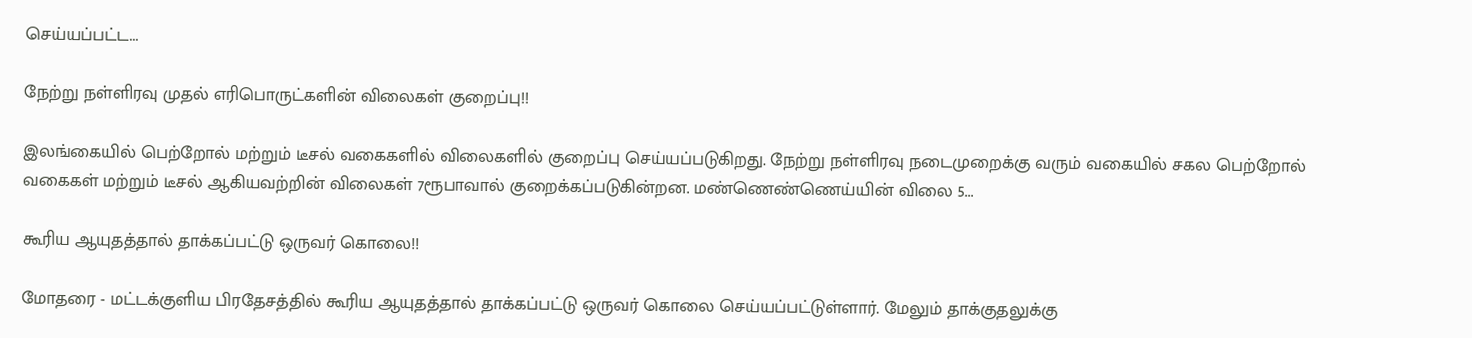செய்யப்பட்ட...

நேற்று நள்ளிரவு முதல் எரிபொருட்களின் விலைகள் குறைப்பு!!

இலங்கையில் பெற்றோல் மற்றும் டீசல் வகைகளில் விலைகளில் குறைப்பு செய்யப்படுகிறது. நேற்று நள்ளிரவு நடைமுறைக்கு வரும் வகையில் சகல பெற்றோல் வகைகள் மற்றும் டீசல் ஆகியவற்றின் விலைகள் 7ரூபாவால் குறைக்கப்படுகின்றன. மண்ணெண்ணெய்யின் விலை 5...

கூரிய ஆயுதத்தால் தாக்கப்பட்டு ஒருவர் கொலை!!

மோதரை - மட்டக்குளிய பிரதேசத்தில் கூரிய ஆயுதத்தால் தாக்கப்பட்டு ஒருவர் கொலை செய்யப்பட்டுள்ளார். மேலும் தாக்குதலுக்கு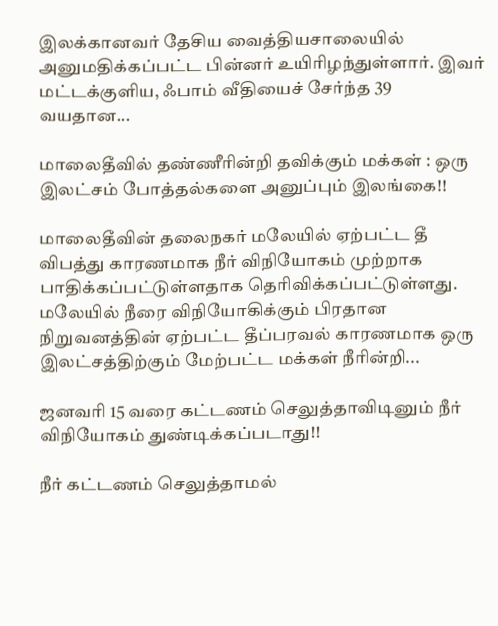இலக்கானவர் தேசிய வைத்தியசாலையில் அனுமதிக்கப்பட்ட பின்னர் உயிரிழந்துள்ளார். இவர் மட்டக்குளிய, ஃபாம் வீதியைச் சேர்ந்த 39 வயதான...

மாலைதீவில் தண்ணீரின்றி தவிக்கும் மக்கள் : ஒரு இலட்சம் போத்தல்களை அனுப்பும் இலங்கை!!

மாலைதீவின் தலைநகர் மலேயில் ஏற்பட்ட தீ விபத்து காரணமாக நீர் விநியோகம் முற்றாக பாதிக்கப்பட்டுள்ளதாக தெரிவிக்கப்பட்டுள்ளது. மலேயில் நீரை விநியோகிக்கும் பிரதான நிறுவனத்தின் ஏற்பட்ட தீப்பரவல் காரணமாக ஒரு இலட்சத்திற்கும் மேற்பட்ட மக்கள் நீரின்றி...

ஜனவரி 15 வரை கட்டணம் செலுத்தாவிடினும் நீர் விநியோகம் துண்டிக்கப்படாது!!

நீர் கட்டணம் செலுத்தாமல்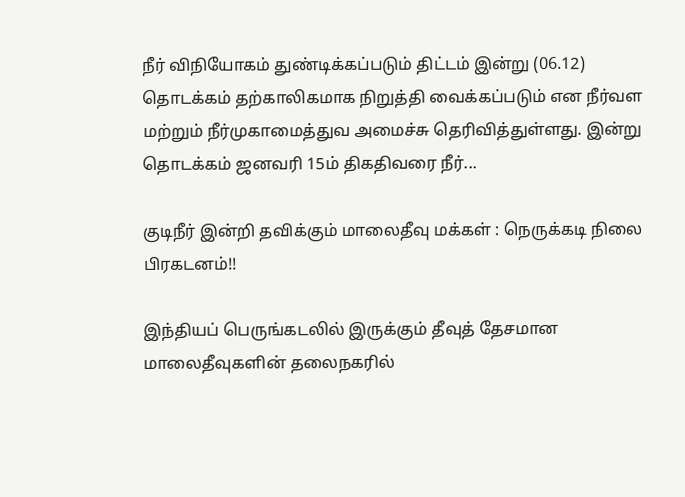நீர் விநியோகம் துண்டிக்கப்படும் திட்டம் இன்று (06.12) தொடக்கம் தற்காலிகமாக நிறுத்தி வைக்கப்படும் என நீர்வள மற்றும் நீர்முகாமைத்துவ அமைச்சு தெரிவித்துள்ளது. இன்று தொடக்கம் ஜனவரி 15ம் திகதிவரை நீர்...

குடிநீர் இன்றி தவிக்கும் மாலைதீவு மக்கள் : நெருக்கடி நிலை பிரகடனம்!!

இந்தியப் பெருங்கடலில் இருக்கும் தீவுத் தேசமான மாலைதீவுகளின் தலைநகரில்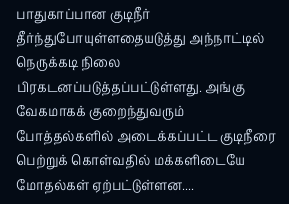பாதுகாப்பான குடிநீர் தீர்ந்துபோயுள்ளதையடுத்து அந்நாட்டில் நெருக்கடி நிலை பிரகடனப்படுத்தப்பட்டுள்ளது. அங்கு வேகமாகக் குறைந்துவரும் போத்தல்களில் அடைக்கப்பட்ட குடிநீரை பெற்றுக் கொள்வதில் மக்களிடையே மோதல்கள் ஏற்பட்டுள்ளன....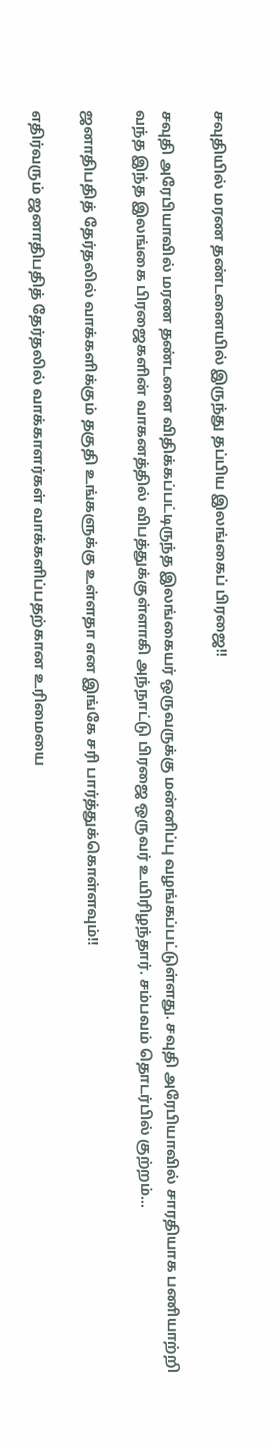சவுதியில் மரண தண்டனையில் இருந்து தப்பிய இலங்கைப் பிரஜை!!

சவுதி அரேபியாவில் மரண தண்டனை விதிக்கப்பட்டிருந்த இலங்கையர் ஒருவருக்கு மன்னிப்பு வழங்கப்பட்டுள்ளது. சவுதி அரேபியாவில் சாரதியாக பணியாற்றி வந்த இந்த இலங்கை பிரஜைகளின் வாகனத்தில் விபத்துக்குள்ளாகி அந்நாட்டு பிரஜை ஒருவர் உயிரிழந்தார். சம்பவம் தொடர்பில் குற்றம்...

ஜனாதிபதித் தேர்தலில் வாக்களிக்கும் தகுதி உங்களுக்கு உள்ளதா என இங்கே சரி பார்த்துக்கொள்ளவும்!!

எதிர்வரும் ஜனாதிபதித் தேர்தலில் வாக்காளர்கள் வாக்களிப்பதற்கான உரிமையை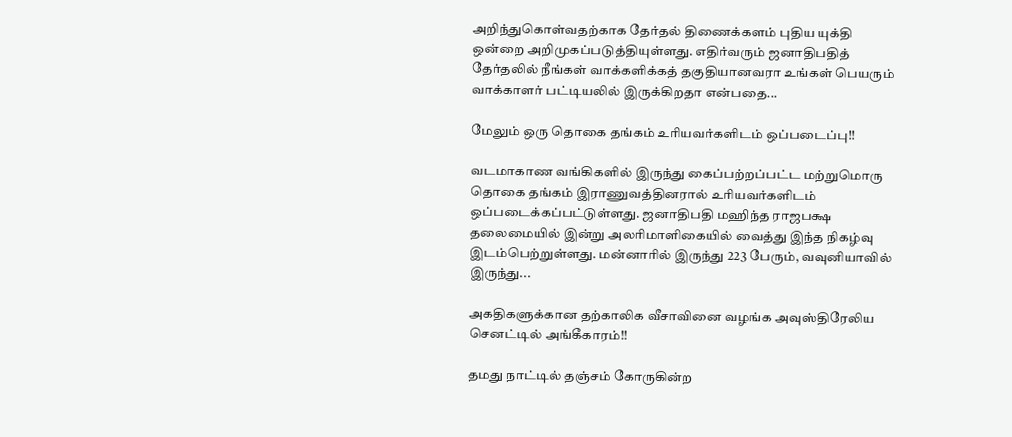அறிந்துகொள்வதற்காக தேர்தல் திணைக்களம் புதிய யுக்தி ஒன்றை அறிமுகப்படுத்தியுள்ளது. எதிர்வரும் ஜனாதிபதித் தேர்தலில் நீங்கள் வாக்களிக்கத் தகுதியானவரா உங்கள் பெயரும் வாக்காளர் பட்டியலில் இருக்கிறதா என்பதை...

மேலும் ஒரு தொகை தங்கம் உரியவர்களிடம் ஒப்படைப்பு!!

வடமாகாண வங்கிகளில் இருந்து கைப்பற்றப்பட்ட மற்றுமொரு தொகை தங்கம் இராணுவத்தினரால் உரியவர்களிடம் ஒப்படைக்கப்பட்டுள்ளது. ஜனாதிபதி மஹிந்த ராஜபக்ஷ தலைமையில் இன்று அலரிமாளிகையில் வைத்து இந்த நிகழ்வு இடம்பெற்றுள்ளது. மன்னாரில் இருந்து 223 பேரும், வவுனியாவில் இருந்து...

அகதிகளுக்கான தற்காலிக வீசாவினை வழங்க அவுஸ்திரேலிய செனட்டில் அங்கீகாரம்!!

தமது நாட்டில் தஞ்சம் கோருகின்ற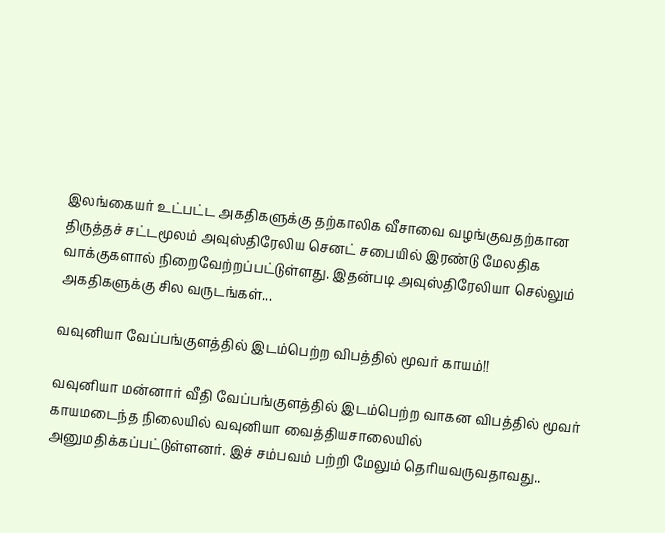இலங்கையர் உட்பட்ட அகதிகளுக்கு தற்காலிக வீசாவை வழங்குவதற்கான திருத்தச் சட்டமூலம் அவுஸ்திரேலிய செனட் சபையில் இரண்டு மேலதிக வாக்குகளால் நிறைவேற்றப்பட்டுள்ளது. இதன்படி அவுஸ்திரேலியா செல்லும் அகதிகளுக்கு சில வருடங்கள்...

வவுனியா வேப்பங்குளத்தில் இடம்பெற்ற விபத்தில் மூவர் காயம்!!

வவுனியா மன்னார் வீதி வேப்பங்குளத்தில் இடம்பெற்ற வாகன விபத்தில் மூவர் காயமடைந்த நிலையில் வவுனியா வைத்தியசாலையில் அனுமதிக்கப்பட்டுள்ளனர். இச் சம்பவம் பற்றி மேலும் தெரியவருவதாவது..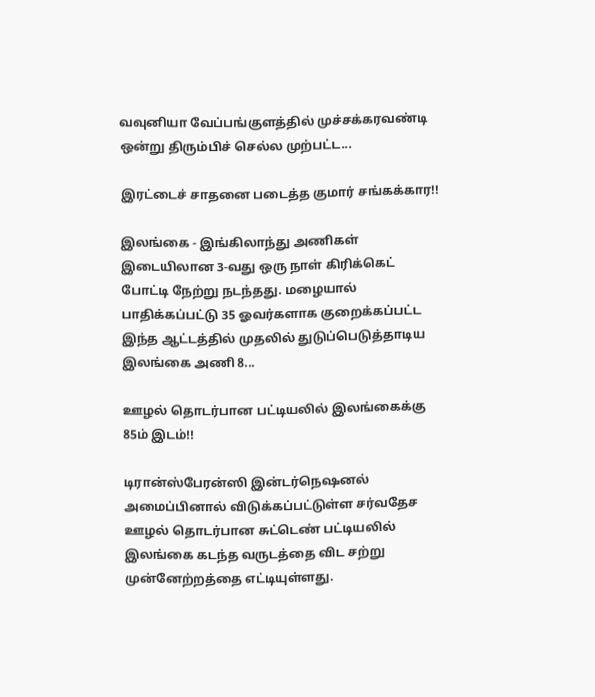வவுனியா வேப்பங்குளத்தில் முச்சக்கரவண்டி ஒன்று திரும்பிச் செல்ல முற்பட்ட...

இரட்டைச் சாதனை படைத்த குமார் சங்கக்கார!!

இலங்கை - இங்கிலாந்து அணிகள் இடையிலான 3-வது ஒரு நாள் கிரிக்கெட் போட்டி நேற்று நடந்தது. மழையால் பாதிக்கப்பட்டு 35 ஓவர்களாக குறைக்கப்பட்ட இந்த ஆட்டத்தில் முதலில் துடுப்பெடுத்தாடிய இலங்கை அணி 8...

ஊழல் தொடர்பான பட்டியலில் இலங்கைக்கு 85ம் இடம்!!

டிரான்ஸ்பேரன்ஸி இன்டர்நெஷனல் அமைப்பினால் விடுக்கப்பட்டுள்ள சர்வதேச ஊழல் தொடர்பான சுட்டெண் பட்டியலில் இலங்கை கடந்த வருடத்தை விட சற்று முன்னேற்றத்தை எட்டியுள்ளது.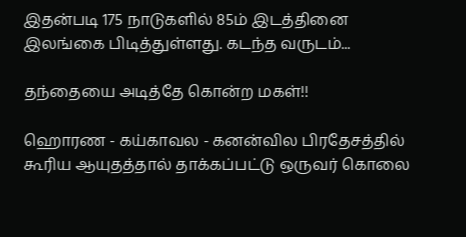இதன்படி 175 நாடுகளில் 85ம் இடத்தினை இலங்கை பிடித்துள்ளது. கடந்த வருடம்...

தந்தையை அடித்தே கொன்ற மகள்!!

ஹொரண - கய்காவல - கனன்வில பிரதேசத்தில் கூரிய ஆயுதத்தால் தாக்கப்பட்டு ஒருவர் கொலை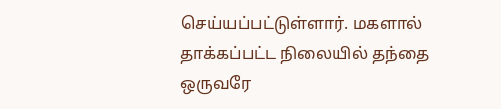செய்யப்பட்டுள்ளார். மகளால் தாக்கப்பட்ட நிலையில் தந்தை ஒருவரே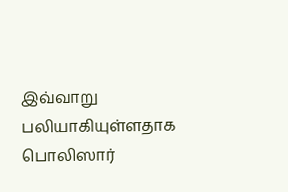இவ்வாறு பலியாகியுள்ளதாக பொலிஸார்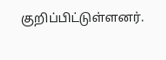குறிப்பிட்டுள்ளனர்.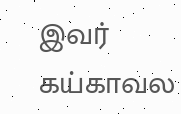இவர் கய்காவல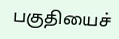பகுதியைச்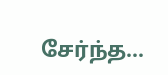சேர்ந்த...